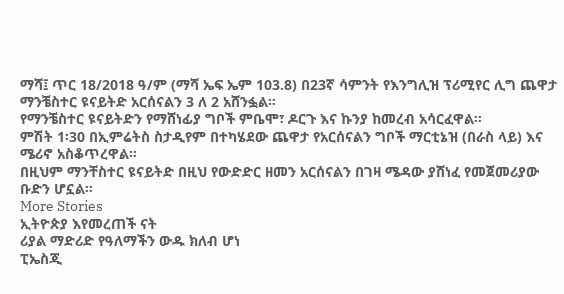ማሻ፤ ጥር 18/2018 ዓ/ም (ማሻ ኤፍ ኤም 103.8) በ23ኛ ሳምንት የእንግሊዝ ፕሪሚየር ሊግ ጨዋታ ማንቼስተር ዩናይትድ አርሰናልን 3 ለ 2 አሸንፏል።
የማንቼስተር ዩናይትድን የማሸነፊያ ግቦች ምቤሞ፣ ዶርጉ እና ኩንያ ከመረብ አሳርፈዋል።
ምሽት 1፡30 በኢምሬትስ ስታዲየም በተካሄደው ጨዋታ የአርሰናልን ግቦች ማርቲኔዝ (በራስ ላይ) እና ሜሪኖ አስቆጥረዋል።
በዚህም ማንቸስተር ዩናይትድ በዚህ የውድድር ዘመን አርሰናልን በገዛ ሜዳው ያሸነፈ የመጀመሪያው ቡድን ሆኗል።
More Stories
ኢትዮጵያ እየመረጠች ናት
ሪያል ማድሪድ የዓለማችን ውዱ ክለብ ሆነ
ፒኤስጂ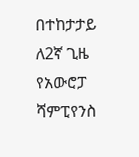በተከታታይ ለ2ኛ ጊዜ የአውሮፓ ሻምፒየንስ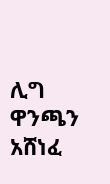ሊግ ዋንጫን አሸነፈ